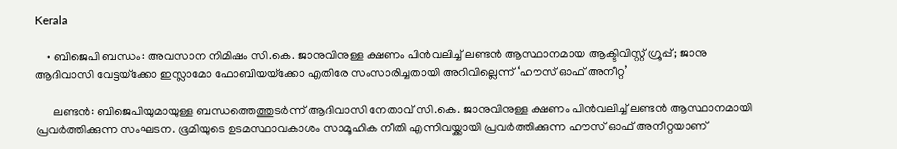Kerala

    • ബിജെപി ബന്ധം: അവസാന നിമിഷം സി.കെ. ജാനുവിനുള്ള ക്ഷണം പിന്‍വലിച്ച് ലണ്ടന്‍ ആസ്ഥാനമായ ആക്ടിവിസ്റ്റ് ഗ്രൂപ്പ്; ജാനു ആദിവാസി വേട്ടയ്‌ക്കോ ഇസ്ലാമോ ഫോബിയയ്‌ക്കോ എതിരേ സംസാരിച്ചതായി അറിവില്ലെന്ന് ‘ഹൗസ് ഓഫ് അനീറ്റ’

      ലണ്ടന്‍: ബിജെപിയുമായുള്ള ബന്ധത്തെത്തുടര്‍ന്ന് ആദിവാസി നേതാവ് സി.കെ. ജാനുവിനുള്ള ക്ഷണം പിന്‍വലിച്ച് ലണ്ടന്‍ ആസ്ഥാനമായി പ്രവര്‍ത്തിക്കുന്ന സംഘടന. ഭൂമിയുടെ ഉടമസ്ഥാവകാശം സാമൂഹിക നീതി എന്നിവയ്ക്കായി പ്രവര്‍ത്തിക്കുന്ന ഹൗസ് ഓഫ് അനീറ്റയാണ്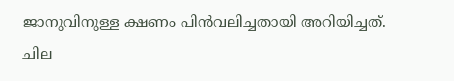ജാനുവിനുള്ള ക്ഷണം പിന്‍വലിച്ചതായി അറിയിച്ചത്. ചില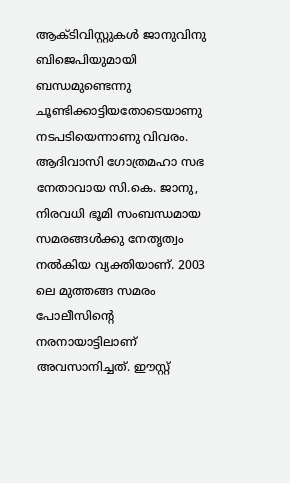ആക്ടിവിസ്റ്റുകള്‍ ജാനുവിനു ബിജെപിയുമായി ബന്ധമുണ്ടെന്നു ചൂണ്ടിക്കാട്ടിയതോടെയാണു നടപടിയെന്നാണു വിവരം. ആദിവാസി ഗോത്രമഹാ സഭ നേതാവായ സി.കെ. ജാനു, നിരവധി ഭൂമി സംബന്ധമായ സമരങ്ങള്‍ക്കു നേതൃത്വം നല്‍കിയ വ്യക്തിയാണ്. 2003 ലെ മുത്തങ്ങ സമരം പോലീസിന്റെ നരനായാട്ടിലാണ് അവസാനിച്ചത്. ഈസ്റ്റ്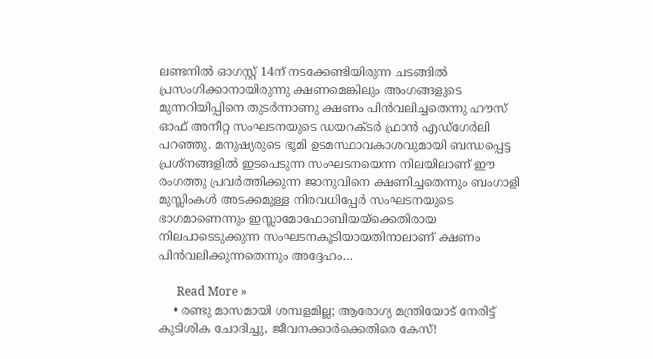ലണ്ടനില്‍ ഓഗസ്റ്റ് 14ന് നടക്കേണ്ടിയിരുന്ന ചടങ്ങില്‍ പ്രസംഗിക്കാനായിരുന്നു ക്ഷണമെങ്കിലും അംഗങ്ങളുടെ മുന്നറിയിപ്പിനെ തുടര്‍ന്നാണു ക്ഷണം പിന്‍വലിച്ചതെന്നു ഹൗസ് ഓഫ് അനീറ്റ സംഘടനയുടെ ഡയറക്ടര്‍ ഫ്രാന്‍ എഡ്‌ഗേര്‍ലി പറഞ്ഞു. മനുഷ്യരുടെ ഭൂമി ഉടമസ്ഥാവകാശവുമായി ബന്ധപ്പെട്ട പ്രശ്‌നങ്ങളില്‍ ഇടപെടുന്ന സംഘടനയെന്ന നിലയിലാണ് ഈ രംഗത്തു പ്രവര്‍ത്തിക്കുന്ന ജാനുവിനെ ക്ഷണിച്ചതെന്നും ബംഗാളി മുസ്ലിംകള്‍ അടക്കമുള്ള നിരവധിപ്പേര്‍ സംഘടനയുടെ ഭാഗമാണെന്നും ഇസ്ലാമോഫോബിയയ്‌ക്കെതിരായ നിലപാടെടുക്കുന്ന സംഘടനകൂടിയായതിനാലാണ് ക്ഷണം പിന്‍വലിക്കുന്നതെന്നും അദ്ദേഹം…

      Read More »
    • രണ്ടു മാസമായി ശമ്പളമില്ല; ആരോഗ്യ മന്ത്രിയോട് നേരിട്ട് കുടിശിക ചോദിച്ചു, ജീവനക്കാര്‍ക്കെതിരെ കേസ്!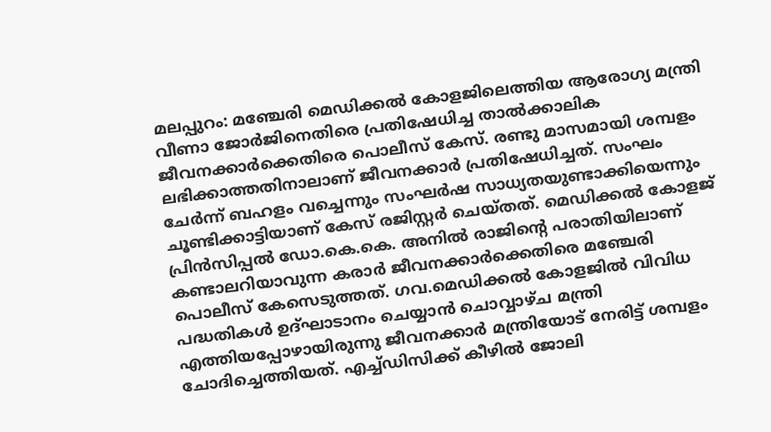മലപ്പുറം: മഞ്ചേരി മെഡിക്കല്‍ കോളജിലെത്തിയ ആരോഗ്യ മന്ത്രി വീണാ ജോര്‍ജിനെതിരെ പ്രതിഷേധിച്ച താല്‍ക്കാലിക ജീവനക്കാര്‍ക്കെതിരെ പൊലീസ് കേസ്. രണ്ടു മാസമായി ശമ്പളം ലഭിക്കാത്തതിനാലാണ് ജീവനക്കാര്‍ പ്രതിഷേധിച്ചത്. സംഘം ചേര്‍ന്ന് ബഹളം വച്ചെന്നും സംഘര്‍ഷ സാധ്യതയുണ്ടാക്കിയെന്നും ചൂണ്ടിക്കാട്ടിയാണ് കേസ് രജിസ്റ്റര്‍ ചെയ്തത്. മെഡിക്കല്‍ കോളജ് പ്രിന്‍സിപ്പല്‍ ഡോ.കെ.കെ. അനില്‍ രാജിന്റെ പരാതിയിലാണ് കണ്ടാലറിയാവുന്ന കരാര്‍ ജീവനക്കാര്‍ക്കെതിരെ മഞ്ചേരി പൊലീസ് കേസെടുത്തത്. ഗവ.മെഡിക്കല്‍ കോളജില്‍ വിവിധ പദ്ധതികള്‍ ഉദ്ഘാടാനം ചെയ്യാന്‍ ചൊവ്വാഴ്ച മന്ത്രി എത്തിയപ്പോഴായിരുന്നു ജീവനക്കാര്‍ മന്ത്രിയോട് നേരിട്ട് ശമ്പളം ചോദിച്ചെത്തിയത്. എച്ച്ഡിസിക്ക് കീഴില്‍ ജോലി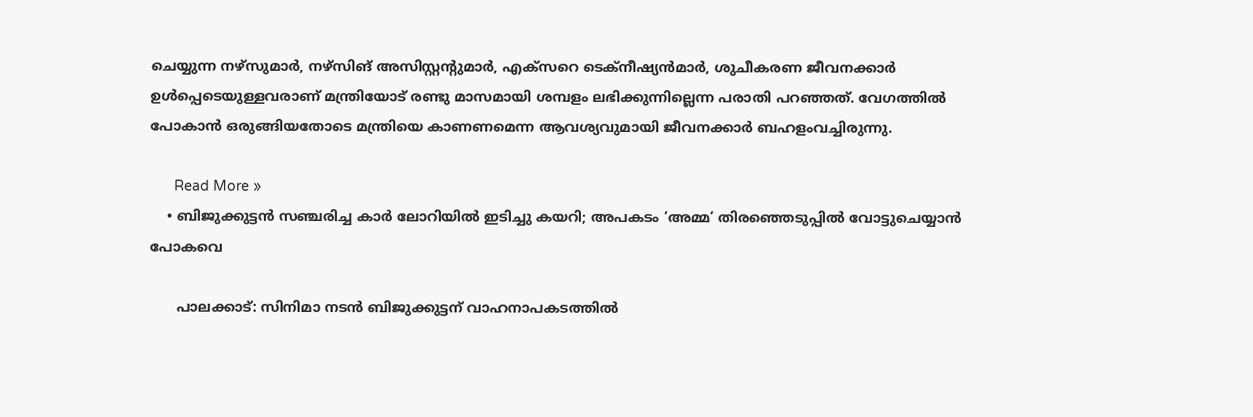ചെയ്യുന്ന നഴ്‌സുമാര്‍, നഴ്‌സിങ് അസിസ്റ്റന്റുമാര്‍, എക്‌സറെ ടെക്‌നീഷ്യന്‍മാര്‍, ശുചീകരണ ജീവനക്കാര്‍ ഉള്‍പ്പെടെയുള്ളവരാണ് മന്ത്രിയോട് രണ്ടു മാസമായി ശമ്പളം ലഭിക്കുന്നില്ലെന്ന പരാതി പറഞ്ഞത്. വേഗത്തില്‍ പോകാന്‍ ഒരുങ്ങിയതോടെ മന്ത്രിയെ കാണണമെന്ന ആവശ്യവുമായി ജീവനക്കാര്‍ ബഹളംവച്ചിരുന്നു.

      Read More »
    • ബിജുക്കുട്ടന്‍ സഞ്ചരിച്ച കാര്‍ ലോറിയില്‍ ഇടിച്ചു കയറി; അപകടം ‘അമ്മ’ തിരഞ്ഞെടുപ്പില്‍ വോട്ടുചെയ്യാന്‍ പോകവെ

      പാലക്കാട്: സിനിമാ നടന്‍ ബിജുക്കുട്ടന് വാഹനാപകടത്തില്‍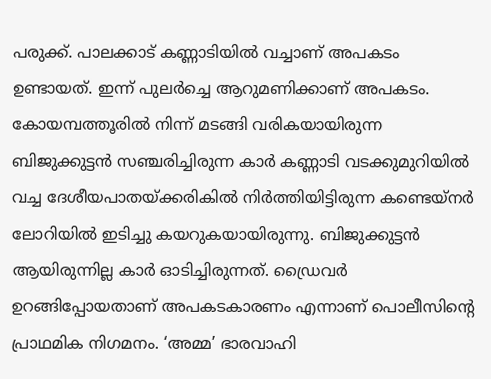പരുക്ക്. പാലക്കാട് കണ്ണാടിയില്‍ വച്ചാണ് അപകടം ഉണ്ടായത്. ഇന്ന് പുലര്‍ച്ചെ ആറുമണിക്കാണ് അപകടം. കോയമ്പത്തൂരില്‍ നിന്ന് മടങ്ങി വരികയായിരുന്ന ബിജുക്കുട്ടന്‍ സഞ്ചരിച്ചിരുന്ന കാര്‍ കണ്ണാടി വടക്കുമുറിയില്‍ വച്ച ദേശീയപാതയ്ക്കരികില്‍ നിര്‍ത്തിയിട്ടിരുന്ന കണ്ടെയ്‌നര്‍ ലോറിയില്‍ ഇടിച്ചു കയറുകയായിരുന്നു. ബിജുക്കുട്ടന്‍ ആയിരുന്നില്ല കാര്‍ ഓടിച്ചിരുന്നത്. ഡ്രൈവര്‍ ഉറങ്ങിപ്പോയതാണ് അപകടകാരണം എന്നാണ് പൊലീസിന്റെ പ്രാഥമിക നിഗമനം. ‘അമ്മ’ ഭാരവാഹി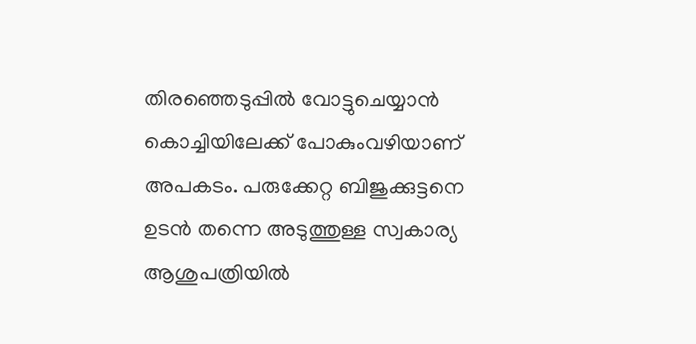തിരഞ്ഞെടുപ്പില്‍ വോട്ടുചെയ്യാന്‍ കൊച്ചിയിലേക്ക് പോകുംവഴിയാണ് അപകടം. പരുക്കേറ്റ ബിജുക്കുട്ടനെ ഉടന്‍ തന്നെ അടുത്തുള്ള സ്വകാര്യ ആശുപത്രിയില്‍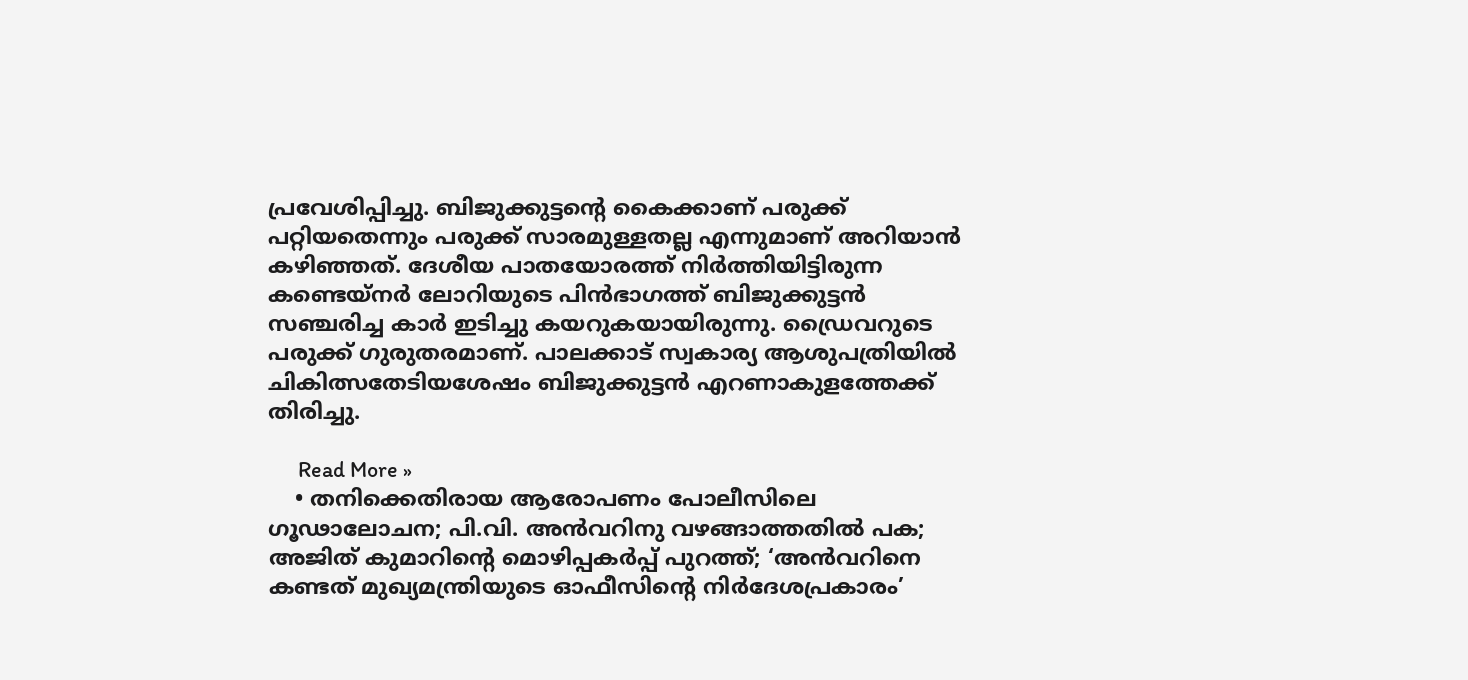പ്രവേശിപ്പിച്ചു. ബിജുക്കുട്ടന്റെ കൈക്കാണ് പരുക്ക് പറ്റിയതെന്നും പരുക്ക് സാരമുള്ളതല്ല എന്നുമാണ് അറിയാന്‍ കഴിഞ്ഞത്. ദേശീയ പാതയോരത്ത് നിര്‍ത്തിയിട്ടിരുന്ന കണ്ടെയ്‌നര്‍ ലോറിയുടെ പിന്‍ഭാഗത്ത് ബിജുക്കുട്ടന്‍ സഞ്ചരിച്ച കാര്‍ ഇടിച്ചു കയറുകയായിരുന്നു. ഡ്രൈവറുടെ പരുക്ക് ഗുരുതരമാണ്. പാലക്കാട് സ്വകാര്യ ആശുപത്രിയില്‍ ചികിത്സതേടിയശേഷം ബിജുക്കുട്ടന്‍ എറണാകുളത്തേക്ക് തിരിച്ചു.

      Read More »
    • തനിക്കെതിരായ ആരോപണം പോലീസിലെ ഗൂഢാലോചന; പി.വി. അന്‍വറിനു വഴങ്ങാത്തതില്‍ പക; അജിത് കുമാറിന്റെ മൊഴിപ്പകര്‍പ്പ് പുറത്ത്; ‘അന്‍വറിനെ കണ്ടത് മുഖ്യമന്ത്രിയുടെ ഓഫീസിന്റെ നിര്‍ദേശപ്രകാരം’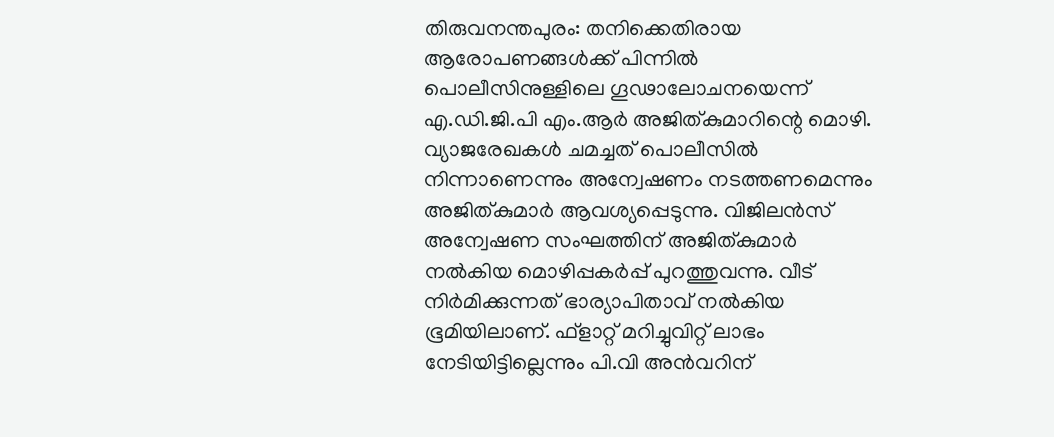തിരുവനന്തപുരം: തനിക്കെതിരായ ആരോപണങ്ങള്‍ക്ക് പിന്നില്‍ പൊലീസിനുള്ളിലെ ഗൂഢാലോചനയെന്ന് എ.ഡി.ജി.പി എം.ആര്‍ അജിത്കുമാറിന്റെ മൊഴി. വ്യാജരേഖകള്‍ ചമച്ചത് പൊലീസില്‍ നിന്നാണെന്നും അന്വേഷണം നടത്തണമെന്നും അജിത്കുമാര്‍ ആവശ്യപ്പെടുന്നു. വിജിലന്‍സ് അന്വേഷണ സംഘത്തിന് അജിത്കുമാര്‍ നല്‍കിയ മൊഴിപ്പകര്‍പ്പ് പുറത്തുവന്നു. വീട് നിര്‍മിക്കുന്നത് ഭാര്യാപിതാവ് നല്‍കിയ ഭൂമിയിലാണ്. ഫ്‌ളാറ്റ് മറിച്ചുവിറ്റ് ലാഭം നേടിയിട്ടില്ലെന്നും പി.വി അന്‍വറിന്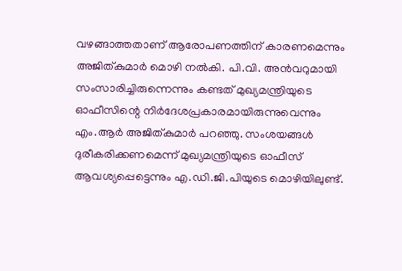വഴങ്ങാത്തതാണ് ആരോപണത്തിന് കാരണമെന്നും അജിത്കുമാര്‍ മൊഴി നല്‍കി. പി.വി. അന്‍വറുമായി സംസാരിച്ചിരുന്നെന്നും കണ്ടത് മുഖ്യമന്ത്രിയുടെ ഓഫീസിന്റെ നിര്‍ദേശപ്രകാരമായിരുന്നുവെന്നും എം.ആര്‍ അജിത്കുമാര്‍ പറഞ്ഞു. സംശയങ്ങള്‍ ദുരീകരിക്കണമെന്ന് മുഖ്യമന്ത്രിയുടെ ഓഫീസ് ആവശ്യപ്പെട്ടെന്നും എ.ഡി.ജി.പിയുടെ മൊഴിയിലുണ്ട്.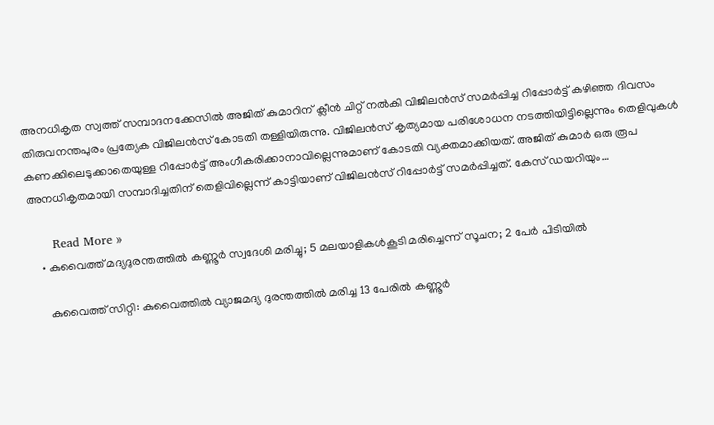അനധികൃത സ്വത്ത് സമ്പാദനക്കേസില്‍ അജിത് കുമാറിന് ക്ലീന്‍ ചിറ്റ് നല്‍കി വിജിലന്‍സ് സമര്‍പ്പിച്ച റിപ്പോര്‍ട്ട് കഴിഞ്ഞ ദിവസം തിരുവനന്തപുരം പ്രത്യേക വിജിലന്‍സ് കോടതി തള്ളിയിരുന്നു. വിജിലന്‍സ് കൃത്യമായ പരിശോധന നടത്തിയിട്ടില്ലെന്നും തെളിവുകള്‍ കണക്കിലെടുക്കാതെയുള്ള റിപ്പോര്‍ട്ട് അംഗീകരിക്കാനാവില്ലെന്നുമാണ് കോടതി വ്യക്തമാക്കിയത്. അജിത് കുമാര്‍ ഒരു രൂപ അനധികൃതമായി സമ്പാദിച്ചതിന് തെളിവില്ലെന്ന് കാട്ടിയാണ് വിജിലന്‍സ് റിപ്പോര്‍ട്ട് സമര്‍പ്പിച്ചത്. കേസ് ഡയറിയും…

      Read More »
    • കുവൈത്ത് മദ്യദുരന്തത്തില്‍ കണ്ണൂര്‍ സ്വദേശി മരിച്ചു; 5 മലയാളികള്‍കൂടി മരിച്ചെന്ന് സൂചന; 2 പേര്‍ പിടിയില്‍

      കുവൈത്ത് സിറ്റി: കുവൈത്തില്‍ വ്യാജമദ്യ ദുരന്തത്തില്‍ മരിച്ച 13 പേരില്‍ കണ്ണൂര്‍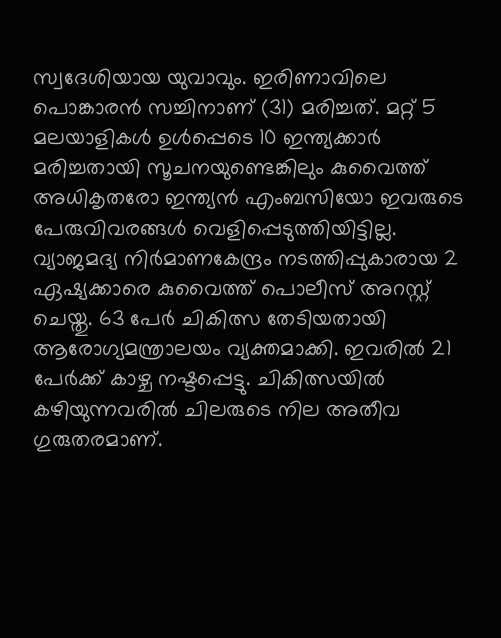സ്വദേശിയായ യുവാവും. ഇരിണാവിലെ പൊങ്കാരന്‍ സച്ചിനാണ് (31) മരിച്ചത്. മറ്റ് 5 മലയാളികള്‍ ഉള്‍പ്പെടെ 10 ഇന്ത്യക്കാര്‍ മരിച്ചതായി സൂചനയുണ്ടെങ്കിലും കുവൈത്ത് അധികൃതരോ ഇന്ത്യന്‍ എംബസിയോ ഇവരുടെ പേരുവിവരങ്ങള്‍ വെളിപ്പെടുത്തിയിട്ടില്ല. വ്യാജമദ്യ നിര്‍മാണകേന്ദ്രം നടത്തിപ്പുകാരായ 2 ഏഷ്യക്കാരെ കുവൈത്ത് പൊലീസ് അറസ്റ്റ് ചെയ്തു. 63 പേര്‍ ചികിത്സ തേടിയതായി ആരോഗ്യമന്ത്രാലയം വ്യക്തമാക്കി. ഇവരില്‍ 21 പേര്‍ക്ക് കാഴ്ച നഷ്ടപ്പെട്ടു. ചികിത്സയില്‍ കഴിയുന്നവരില്‍ ചിലരുടെ നില അതീവ ഗുരുതരമാണ്.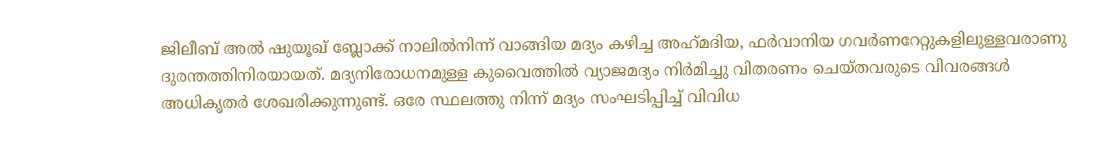ജിലീബ് അല്‍ ഷുയൂഖ് ബ്ലോക്ക് നാലില്‍നിന്ന് വാങ്ങിയ മദ്യം കഴിച്ച അഹ്‌മദിയ, ഫര്‍വാനിയ ഗവര്‍ണറേറ്റുകളിലുള്ളവരാണു ദുരന്തത്തിനിരയായത്. മദ്യനിരോധനമുള്ള കുവൈത്തില്‍ വ്യാജമദ്യം നിര്‍മിച്ചു വിതരണം ചെയ്തവരുടെ വിവരങ്ങള്‍ അധികൃതര്‍ ശേഖരിക്കുന്നുണ്ട്. ഒരേ സ്ഥലത്തു നിന്ന് മദ്യം സംഘടിപ്പിച്ച് വിവിധ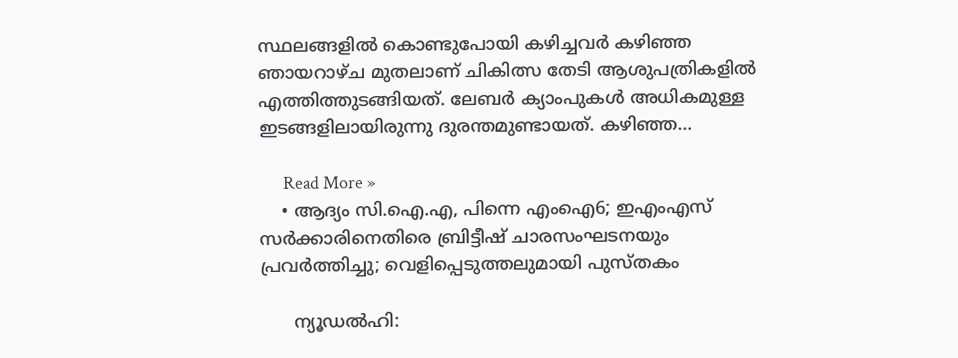സ്ഥലങ്ങളില്‍ കൊണ്ടുപോയി കഴിച്ചവര്‍ കഴിഞ്ഞ ഞായറാഴ്ച മുതലാണ് ചികിത്സ തേടി ആശുപത്രികളില്‍ എത്തിത്തുടങ്ങിയത്. ലേബര്‍ ക്യാംപുകള്‍ അധികമുള്ള ഇടങ്ങളിലായിരുന്നു ദുരന്തമുണ്ടായത്. കഴിഞ്ഞ…

      Read More »
    • ആദ്യം സി.ഐ.എ, പിന്നെ എംഐ6; ഇഎംഎസ് സര്‍ക്കാരിനെതിരെ ബ്രിട്ടീഷ് ചാരസംഘടനയും പ്രവര്‍ത്തിച്ചു; വെളിപ്പെടുത്തലുമായി പുസ്തകം

      ന്യൂഡല്‍ഹി: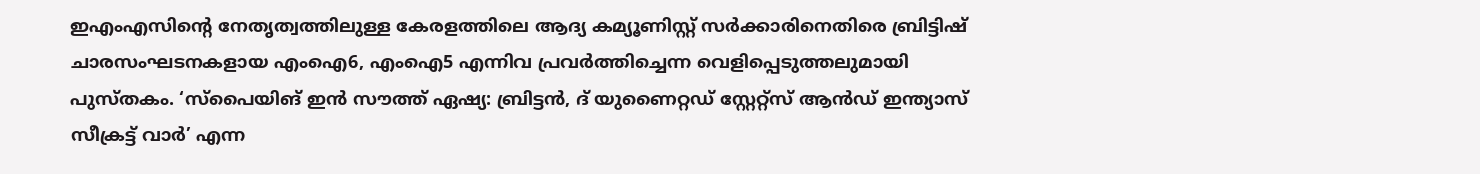ഇഎംഎസിന്റെ നേതൃത്വത്തിലുള്ള കേരളത്തിലെ ആദ്യ കമ്യൂണിസ്റ്റ് സര്‍ക്കാരിനെതിരെ ബ്രിട്ടിഷ് ചാരസംഘടനകളായ എംഐ6, എംഐ5 എന്നിവ പ്രവര്‍ത്തിച്ചെന്ന വെളിപ്പെടുത്തലുമായി പുസ്തകം. ‘സ്‌പൈയിങ് ഇന്‍ സൗത്ത് ഏഷ്യ: ബ്രിട്ടന്‍, ദ് യുണൈറ്റഡ് സ്റ്റേറ്റ്‌സ് ആന്‍ഡ് ഇന്ത്യാസ് സീക്രട്ട് വാര്‍’ എന്ന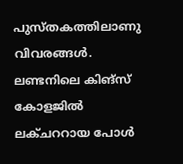പുസ്തകത്തിലാണു വിവരങ്ങള്‍. ലണ്ടനിലെ കിങ്‌സ് കോളജില്‍ ലക്ചററായ പോള്‍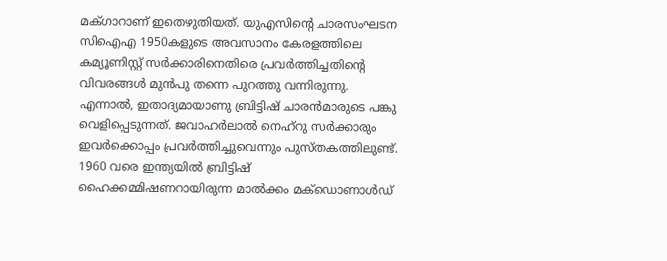മക്ഗാറാണ് ഇതെഴുതിയത്. യുഎസിന്റെ ചാരസംഘടന സിഐഎ 1950കളുടെ അവസാനം കേരളത്തിലെ കമ്യൂണിസ്റ്റ് സര്‍ക്കാരിനെതിരെ പ്രവര്‍ത്തിച്ചതിന്റെ വിവരങ്ങള്‍ മുന്‍പു തന്നെ പുറത്തു വന്നിരുന്നു. എന്നാല്‍, ഇതാദ്യമായാണു ബ്രിട്ടിഷ് ചാരന്‍മാരുടെ പങ്കു വെളിപ്പെടുന്നത്. ജവാഹര്‍ലാല്‍ നെഹ്‌റു സര്‍ക്കാരും ഇവര്‍ക്കൊപ്പം പ്രവര്‍ത്തിച്ചുവെന്നും പുസ്തകത്തിലുണ്ട്. 1960 വരെ ഇന്ത്യയില്‍ ബ്രിട്ടിഷ് ഹൈക്കമ്മിഷണറായിരുന്ന മാല്‍ക്കം മക്‌ഡൊണാള്‍ഡ്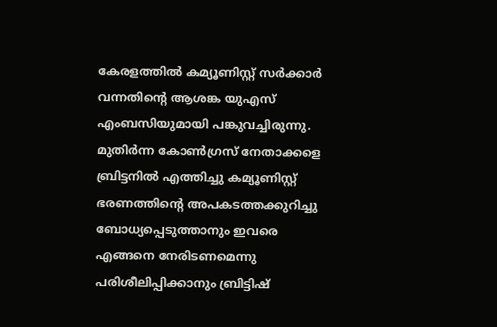കേരളത്തില്‍ കമ്യൂണിസ്റ്റ് സര്‍ക്കാര്‍ വന്നതിന്റെ ആശങ്ക യുഎസ് എംബസിയുമായി പങ്കുവച്ചിരുന്നു. മുതിര്‍ന്ന കോണ്‍ഗ്രസ് നേതാക്കളെ ബ്രിട്ടനില്‍ എത്തിച്ചു കമ്യൂണിസ്റ്റ് ഭരണത്തിന്റെ അപകടത്തക്കുറിച്ചു ബോധ്യപ്പെടുത്താനും ഇവരെ എങ്ങനെ നേരിടണമെന്നു പരിശീലിപ്പിക്കാനും ബ്രിട്ടിഷ്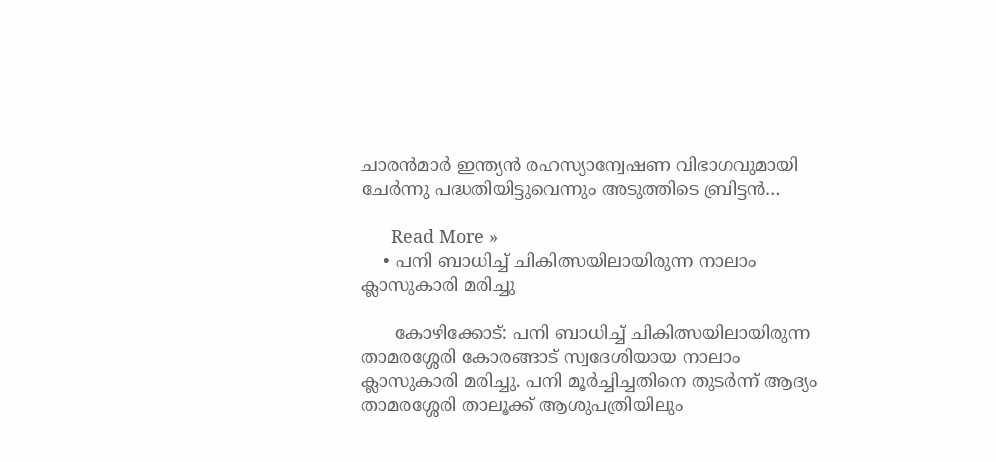ചാരന്‍മാര്‍ ഇന്ത്യന്‍ രഹസ്യാന്വേഷണ വിഭാഗവുമായി ചേര്‍ന്നു പദ്ധതിയിട്ടുവെന്നും അടുത്തിടെ ബ്രിട്ടന്‍…

      Read More »
    • പനി ബാധിച്ച് ചികിത്സയിലായിരുന്ന നാലാം ക്ലാസുകാരി മരിച്ചു

      കോഴിക്കോട്: പനി ബാധിച്ച് ചികിത്സയിലായിരുന്ന താമരശ്ശേരി കോരങ്ങാട് സ്വദേശിയായ നാലാം ക്ലാസുകാരി മരിച്ചു. പനി മൂര്‍ച്ചിച്ചതിനെ തുടര്‍ന്ന് ആദ്യം താമരശ്ശേരി താലൂക്ക് ആശുപത്രിയിലും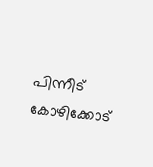പിന്നീട് കോഴിക്കോട്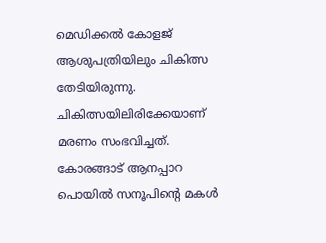മെഡിക്കല്‍ കോളജ് ആശുപത്രിയിലും ചികിത്സ തേടിയിരുന്നു. ചികിത്സയിലിരിക്കേയാണ് മരണം സംഭവിച്ചത്. കോരങ്ങാട് ആനപ്പാറ പൊയില്‍ സനൂപിന്റെ മകള്‍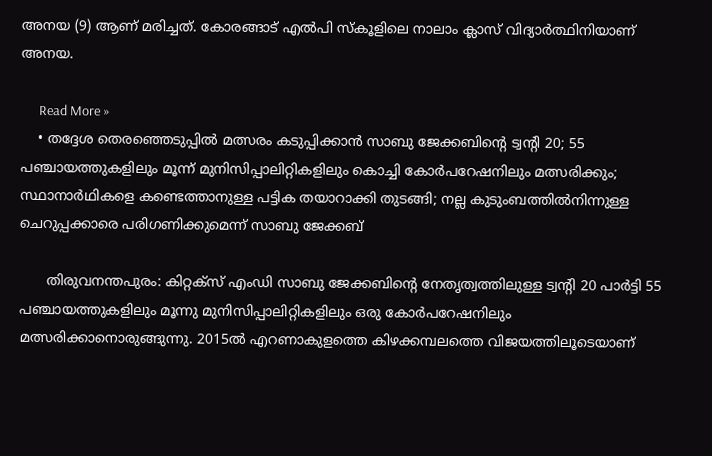അനയ (9) ആണ് മരിച്ചത്. കോരങ്ങാട് എല്‍പി സ്‌കൂളിലെ നാലാം ക്ലാസ് വിദ്യാര്‍ത്ഥിനിയാണ് അനയ.

      Read More »
    • തദ്ദേശ തെരഞ്ഞെടുപ്പില്‍ മത്സരം കടുപ്പിക്കാന്‍ സാബു ജേക്കബിന്റെ ട്വന്റി 20; 55 പഞ്ചായത്തുകളിലും മൂന്ന് മുനിസിപ്പാലിറ്റികളിലും കൊച്ചി കോര്‍പറേഷനിലും മത്സരിക്കും; സ്ഥാനാര്‍ഥികളെ കണ്ടെത്താനുള്ള പട്ടിക തയാറാക്കി തുടങ്ങി; നല്ല കുടുംബത്തില്‍നിന്നുള്ള ചെറുപ്പക്കാരെ പരിഗണിക്കുമെന്ന് സാബു ജേക്കബ്

      തിരുവനന്തപുരം: കിറ്റക്‌സ് എംഡി സാബു ജേക്കബിന്റെ നേതൃത്വത്തിലുള്ള ട്വന്റി 20 പാര്‍ട്ടി 55 പഞ്ചായത്തുകളിലും മൂന്നു മുനിസിപ്പാലിറ്റികളിലും ഒരു കോര്‍പറേഷനിലും മത്സരിക്കാനൊരുങ്ങുന്നു. 2015ല്‍ എറണാകുളത്തെ കിഴക്കമ്പലത്തെ വിജയത്തിലൂടെയാണ്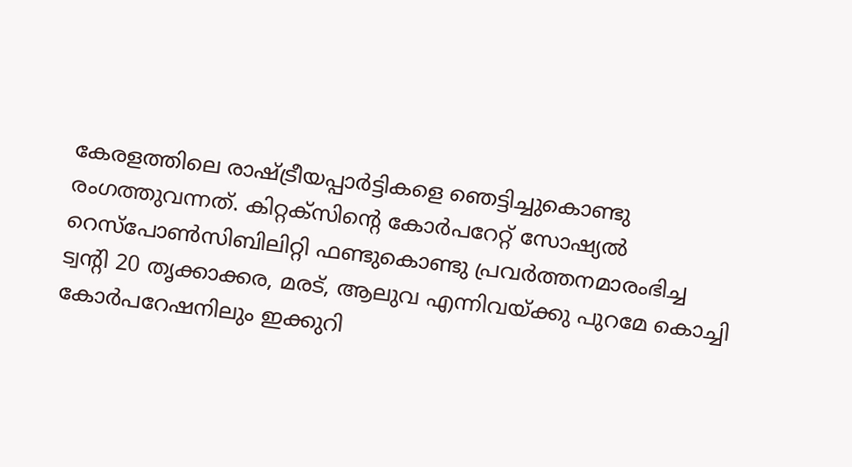കേരളത്തിലെ രാഷ്ട്രീയപ്പാര്‍ട്ടികളെ ഞെട്ടിച്ചുകൊണ്ടു രംഗത്തുവന്നത്. കിറ്റക്‌സിന്റെ കോര്‍പറേറ്റ് സോഷ്യല്‍ റെസ്‌പോണ്‍സിബിലിറ്റി ഫണ്ടുകൊണ്ടു പ്രവര്‍ത്തനമാരംഭിച്ച ട്വന്റി 20 തൃക്കാക്കര, മരട്, ആലുവ എന്നിവയ്ക്കു പുറമേ കൊച്ചി കോര്‍പറേഷനിലും ഇക്കുറി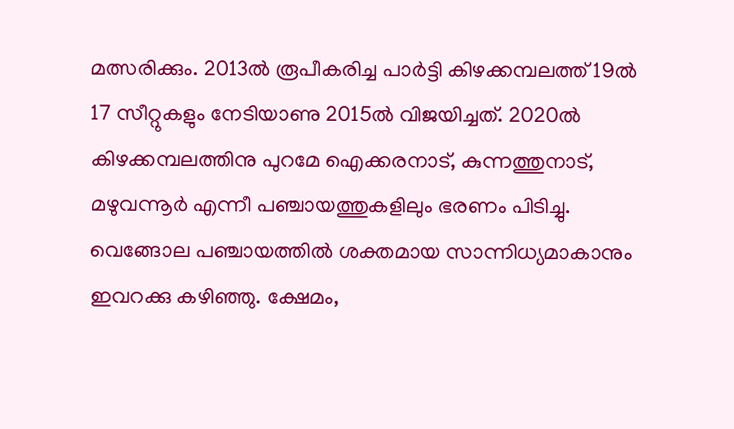മത്സരിക്കും. 2013ല്‍ രൂപീകരിച്ച പാര്‍ട്ടി കിഴക്കമ്പലത്ത് 19ല്‍ 17 സീറ്റുകളും നേടിയാണു 2015ല്‍ വിജയിച്ചത്. 2020ല്‍ കിഴക്കമ്പലത്തിനു പുറമേ ഐക്കരനാട്, കുന്നത്തുനാട്, മഴുവന്നൂര്‍ എന്നീ പഞ്ചായത്തുകളിലും ഭരണം പിടിച്ചു. വെങ്ങോല പഞ്ചായത്തില്‍ ശക്തമായ സാന്നിധ്യമാകാനും ഇവറക്കു കഴിഞ്ഞു. ക്ഷേമം,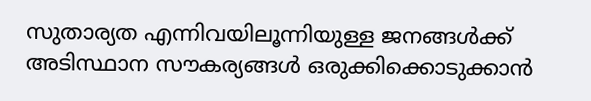സുതാര്യത എന്നിവയിലൂന്നിയുള്ള ജനങ്ങള്‍ക്ക് അടിസ്ഥാന സൗകര്യങ്ങള്‍ ഒരുക്കിക്കൊടുക്കാന്‍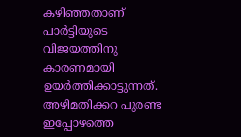കഴിഞ്ഞതാണ് പാര്‍ട്ടിയുടെ വിജയത്തിനു കാരണമായി ഉയര്‍ത്തിക്കാട്ടുന്നത്. അഴിമതിക്കറ പുരണ്ട ഇപ്പോഴത്തെ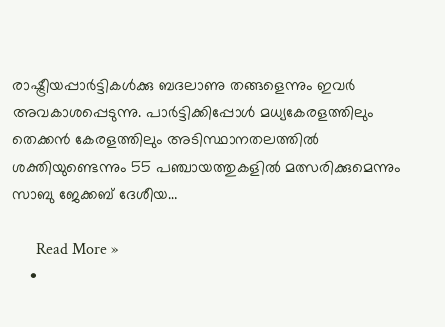രാഷ്ട്രീയപ്പാര്‍ട്ടികള്‍ക്കു ബദലാണു തങ്ങളെന്നും ഇവര്‍ അവകാശപ്പെടുന്നു. പാര്‍ട്ടിക്കിപ്പോള്‍ മധ്യകേരളത്തിലും തെക്കന്‍ കേരളത്തിലും അടിസ്ഥാനതലത്തില്‍ ശക്തിയുണ്ടെന്നും 55 പഞ്ചായത്തുകളില്‍ മത്സരിക്കുമെന്നും സാബു ജേക്കബ് ദേശീയ…

      Read More »
    •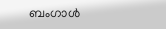ബംഗാള്‍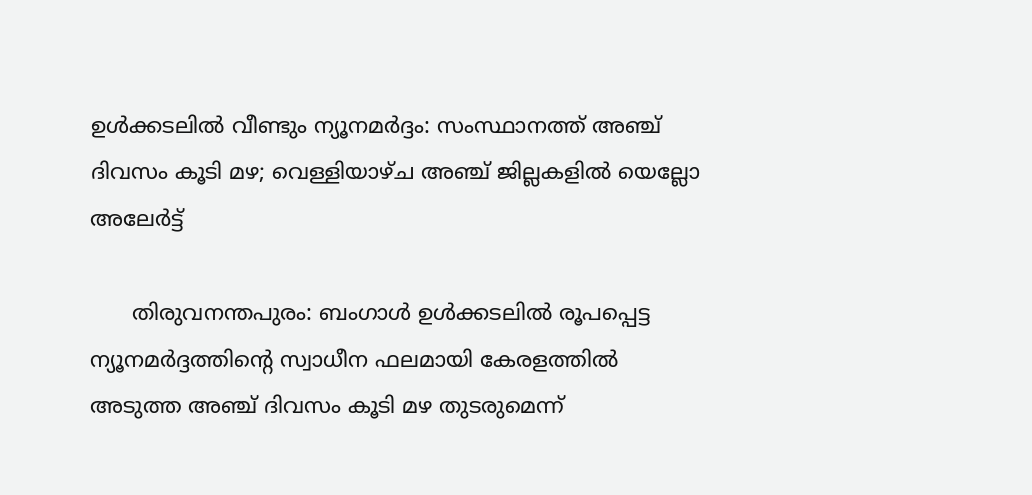ഉള്‍ക്കടലില്‍ വീണ്ടും ന്യൂനമര്‍ദ്ദം: സംസ്ഥാനത്ത് അഞ്ച് ദിവസം കൂടി മഴ; വെള്ളിയാഴ്ച അഞ്ച് ജില്ലകളില്‍ യെല്ലോ അലേര്‍ട്ട്

      തിരുവനന്തപുരം: ബംഗാള്‍ ഉള്‍ക്കടലില്‍ രൂപപ്പെട്ട ന്യൂനമര്‍ദ്ദത്തിന്റെ സ്വാധീന ഫലമായി കേരളത്തില്‍ അടുത്ത അഞ്ച് ദിവസം കൂടി മഴ തുടരുമെന്ന്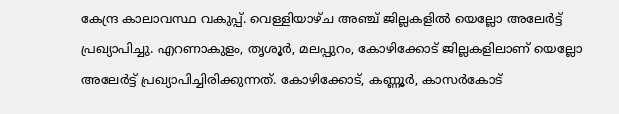കേന്ദ്ര കാലാവസ്ഥ വകുപ്പ്. വെള്ളിയാഴ്ച അഞ്ച് ജില്ലകളില്‍ യെല്ലോ അലേര്‍ട്ട് പ്രഖ്യാപിച്ചു. എറണാകുളം, തൃശൂര്‍, മലപ്പുറം, കോഴിക്കോട് ജില്ലകളിലാണ് യെല്ലോ അലേര്‍ട്ട് പ്രഖ്യാപിച്ചിരിക്കുന്നത്. കോഴിക്കോട്, കണ്ണൂര്‍, കാസര്‍കോട്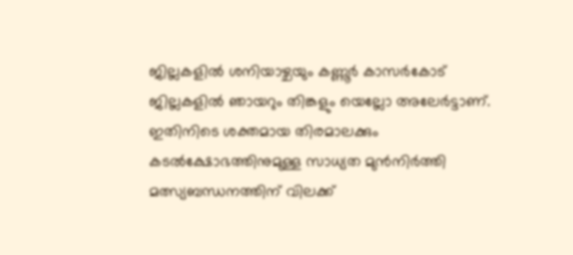ജില്ലകളില്‍ ശനിയാഴ്ചയും കണ്ണൂര്‍ കാസര്‍കോട് ജില്ലകളില്‍ ഞായറും തിങ്കളും യെല്ലോ അലേര്‍ട്ടാണ്. ഇതിനിടെ ശക്തമായ തിരമാലക്കും കടല്‍ക്ഷോഭത്തിനുമുള്ള സാധ്യത മുന്‍നിര്‍ത്തി മത്സ്യബന്ധനത്തിന് വിലക്ക്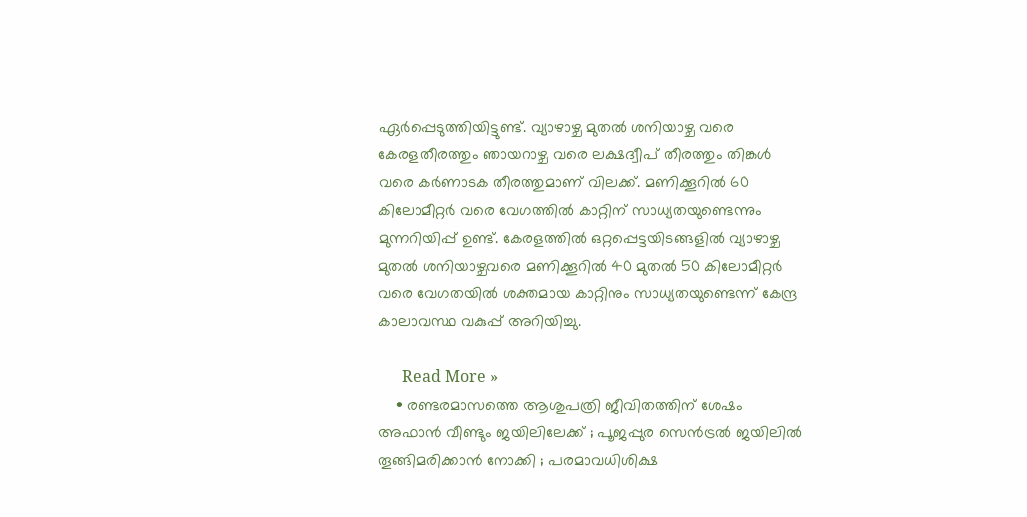ഏര്‍പ്പെടുത്തിയിട്ടുണ്ട്. വ്യാഴാഴ്ച മുതല്‍ ശനിയാഴ്ച വരെ കേരളതീരത്തും ഞായറാഴ്ച വരെ ലക്ഷദ്വീപ് തീരത്തും തിങ്കള്‍ വരെ കര്‍ണാടക തീരത്തുമാണ് വിലക്ക്. മണിക്കൂറില്‍ 60 കിലോമീറ്റര്‍ വരെ വേഗത്തില്‍ കാറ്റിന് സാധ്യതയുണ്ടെന്നും മുന്നറിയിപ്പ് ഉണ്ട്. കേരളത്തില്‍ ഒറ്റപ്പെട്ടയിടങ്ങളില്‍ വ്യാഴാഴ്ച മുതല്‍ ശനിയാഴ്ചവരെ മണിക്കൂറില്‍ 40 മുതല്‍ 50 കിലോമീറ്റര്‍ വരെ വേഗതയില്‍ ശക്തമായ കാറ്റിനും സാധ്യതയുണ്ടെന്ന് കേന്ദ്ര കാലാവസ്ഥ വകുപ്പ് അറിയിച്ചു.

      Read More »
    • രണ്ടരമാസത്തെ ആശുപത്രി ജീവിതത്തിന് ശേഷം അഫാന്‍ വീണ്ടും ജയിലിലേക്ക് ; പൂജപ്പുര സെന്‍ട്രല്‍ ജയിലില്‍ തൂങ്ങിമരിക്കാന്‍ നോക്കി ; പരമാവധിശിക്ഷ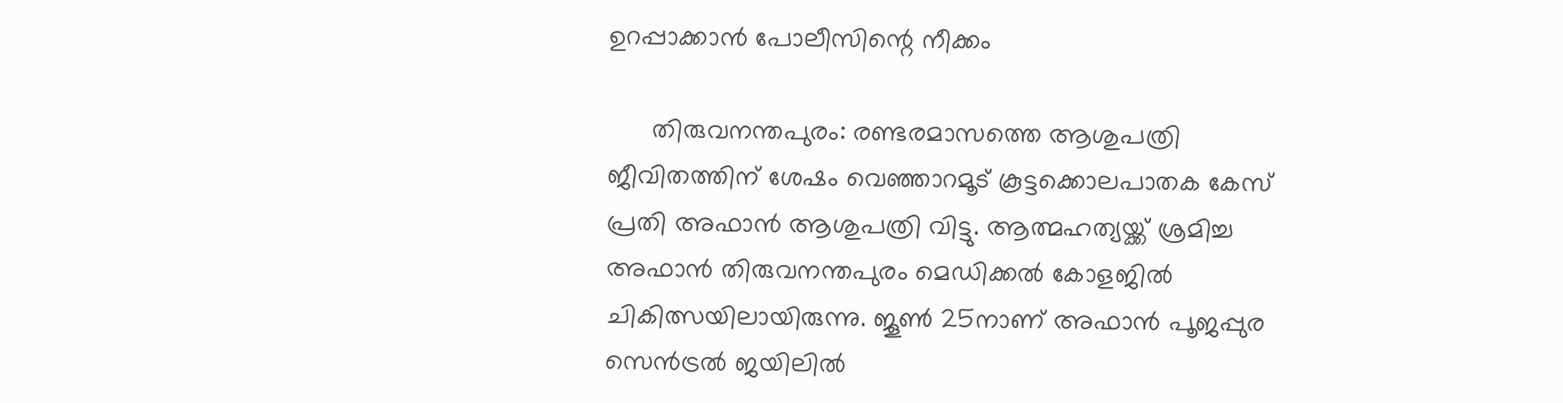ഉറപ്പാക്കാന്‍ പോലീസിന്റെ നീക്കം

      തിരുവനന്തപുരം: രണ്ടരമാസത്തെ ആശുപത്രി ജീവിതത്തിന് ശേഷം വെഞ്ഞാറമൂട് കൂട്ടക്കൊലപാതക കേസ് പ്രതി അഫാന്‍ ആശുപത്രി വിട്ടു. ആത്മഹത്യയ്ക്ക് ശ്രമിച്ച അഫാന്‍ തിരുവനന്തപുരം മെഡിക്കല്‍ കോളജില്‍ ചികിത്സയിലായിരുന്നു. ജൂണ്‍ 25നാണ് അഫാന്‍ പൂജപ്പുര സെന്‍ട്രല്‍ ജയിലില്‍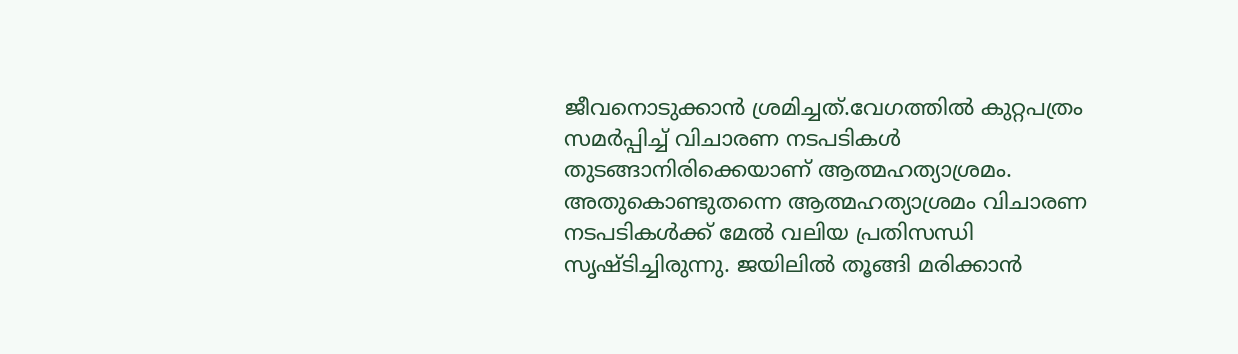ജീവനൊടുക്കാന്‍ ശ്രമിച്ചത്.വേഗത്തില്‍ കുറ്റപത്രം സമര്‍പ്പിച്ച് വിചാരണ നടപടികള്‍ തുടങ്ങാനിരിക്കെയാണ് ആത്മഹത്യാശ്രമം. അതുകൊണ്ടുതന്നെ ആത്മഹത്യാശ്രമം വിചാരണ നടപടികള്‍ക്ക് മേല്‍ വലിയ പ്രതിസന്ധി സൃഷ്ടിച്ചിരുന്നു. ജയിലില്‍ തൂങ്ങി മരിക്കാന്‍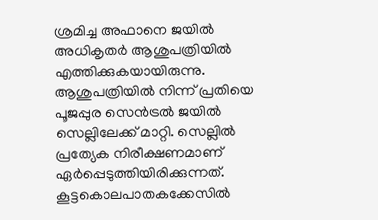ശ്രമിച്ച അഫാനെ ജയില്‍ അധികൃതര്‍ ആശുപത്രിയില്‍ എത്തിക്കുകയായിരുന്നു. ആശുപത്രിയില്‍ നിന്ന് പ്രതിയെ പൂജപ്പുര സെന്‍ട്രല്‍ ജയില്‍ സെല്ലിലേക്ക് മാറ്റി. സെല്ലില്‍ പ്രത്യേക നിരീക്ഷണമാണ് ഏര്‍പ്പെടുത്തിയിരിക്കുന്നത്. കൂട്ടകൊലപാതകക്കേസില്‍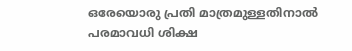ഒരേയൊരു പ്രതി മാത്രമുള്ളതിനാല്‍ പരമാവധി ശിക്ഷ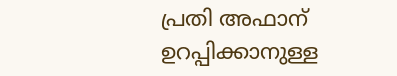പ്രതി അഫാന് ഉറപ്പിക്കാനുള്ള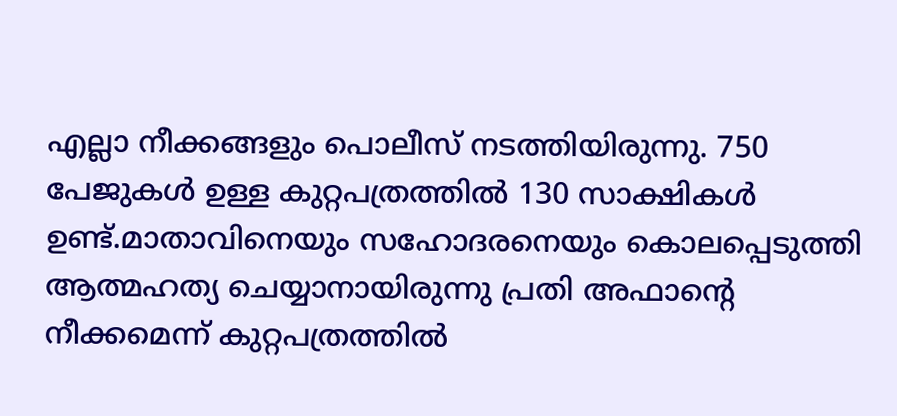എല്ലാ നീക്കങ്ങളും പൊലീസ് നടത്തിയിരുന്നു. 750 പേജുകള്‍ ഉള്ള കുറ്റപത്രത്തില്‍ 130 സാക്ഷികള്‍ ഉണ്ട്.മാതാവിനെയും സഹോദരനെയും കൊലപ്പെടുത്തി ആത്മഹത്യ ചെയ്യാനായിരുന്നു പ്രതി അഫാന്റെ നീക്കമെന്ന് കുറ്റപത്രത്തില്‍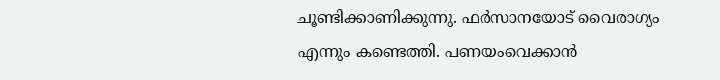ചൂണ്ടിക്കാണിക്കുന്നു. ഫര്‍സാനയോട് വൈരാഗ്യം എന്നും കണ്ടെത്തി. പണയംവെക്കാന്‍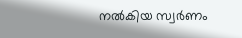നല്‍കിയ സ്വര്‍ണം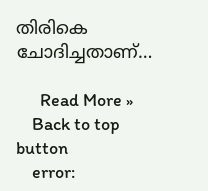തിരികെ ചോദിച്ചതാണ്…

      Read More »
    Back to top button
    error: